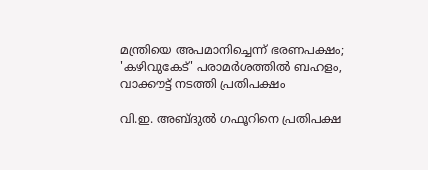മന്ത്രിയെ അപമാനിച്ചെന്ന് ഭരണപക്ഷം; 'കഴിവുകേട്' പരാമർശത്തിൽ ബഹളം, വാക്കൗട്ട് നടത്തി പ്രതിപക്ഷം

വി.ഇ. അബ്ദുൽ ഗഫൂറിനെ പ്രതിപക്ഷ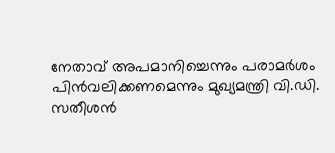നേതാവ് അപമാനിച്ചെന്നും പരാമർശം പിൻവലിക്കണമെന്നും മുഖ്യമന്ത്രി വി.ഡി. സതീശൻ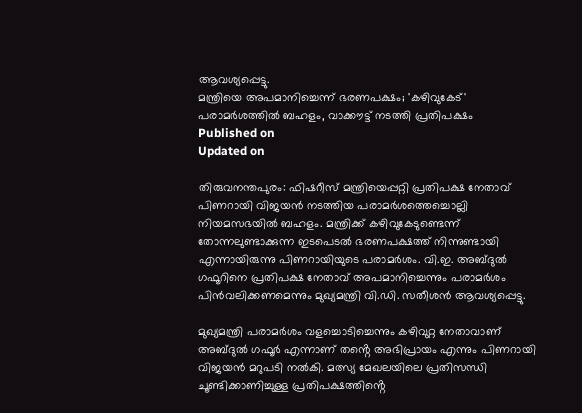ആവശ്യപ്പെട്ടു.
മന്ത്രിയെ അപമാനിച്ചെന്ന് ഭരണപക്ഷം; 'കഴിവുകേട്' പരാമർശത്തിൽ ബഹളം, വാക്കൗട്ട് നടത്തി പ്രതിപക്ഷം
Published on
Updated on

തിരുവനന്തപുരം: ഫിഷറീസ് മന്ത്രിയെപ്പറ്റി പ്രതിപക്ഷ നേതാവ് പിണറായി വിജയൻ നടത്തിയ പരാമർശത്തെച്ചൊല്ലി നിയമസഭയിൽ ബഹളം. മന്ത്രിക്ക് കഴിവുകേടുണ്ടെന്ന് തോന്നലുണ്ടാക്കുന്ന ഇടപെടൽ ഭരണപക്ഷത്ത് നിന്നുണ്ടായി എന്നായിരുന്നു പിണറായിയുടെ പരാമർശം. വി.ഇ. അബ്ദുൽ ഗഫൂറിനെ പ്രതിപക്ഷ നേതാവ് അപമാനിച്ചെന്നും പരാമർശം പിൻവലിക്കണമെന്നും മുഖ്യമന്ത്രി വി.ഡി. സതീശൻ ആവശ്യപ്പെട്ടു.

മുഖ്യമന്ത്രി പരാമർശം വളച്ചൊടിച്ചെന്നും കഴിവുറ്റ നേതാവാണ് അബ്ദുൽ ഗഫൂർ എന്നാണ് തൻ്റെ അഭിപ്രായം എന്നും പിണറായി വിജയൻ മറുപടി നൽകി. മത്സ്യ മേഖലയിലെ പ്രതിസന്ധി ചൂണ്ടിക്കാണിച്ചുള്ള പ്രതിപക്ഷത്തിൻ്റെ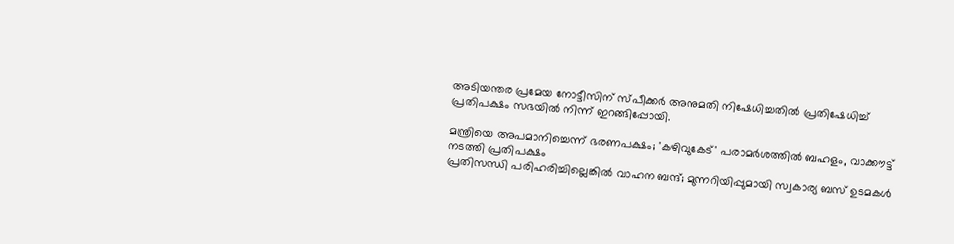അടിയന്തര പ്രമേയ നോട്ടീസിന് സ്പീക്കർ അനുമതി നിഷേധിച്ചതിൽ പ്രതിഷേധിച്ച് പ്രതിപക്ഷം സഭയിൽ നിന്ന് ഇറങ്ങിപ്പോയി.

മന്ത്രിയെ അപമാനിച്ചെന്ന് ഭരണപക്ഷം; 'കഴിവുകേട്' പരാമർശത്തിൽ ബഹളം, വാക്കൗട്ട് നടത്തി പ്രതിപക്ഷം
പ്രതിസന്ധി പരിഹരിച്ചില്ലെങ്കില്‍ വാഹന ബന്ദ്; മുന്നറിയിപ്പുമായി സ്വകാര്യ ബസ് ഉടമകൾ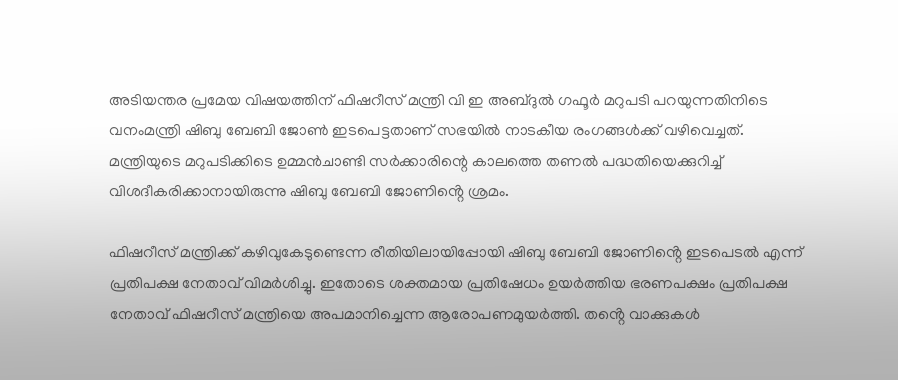അടിയന്തര പ്രമേയ വിഷയത്തിന് ഫിഷറീസ് മന്ത്രി വി ഇ അബ്ദുൽ ഗഫൂർ മറുപടി പറയുന്നതിനിടെ വനംമന്ത്രി ഷിബു ബേബി ജോൺ ഇടപെട്ടതാണ് സഭയിൽ നാടകീയ രംഗങ്ങൾക്ക് വഴിവെച്ചത്. മന്ത്രിയുടെ മറുപടിക്കിടെ ഉമ്മൻചാണ്ടി സർക്കാരിന്റെ കാലത്തെ തണൽ പദ്ധതിയെക്കുറിച്ച് വിശദീകരിക്കാനായിരുന്നു ഷിബു ബേബി ജോണിൻ്റെ ശ്രമം.

ഫിഷറീസ് മന്ത്രിക്ക് കഴിവുകേടുണ്ടെന്ന രീതിയിലായിപ്പോയി ഷിബു ബേബി ജോണിൻ്റെ ഇടപെടൽ എന്ന് പ്രതിപക്ഷ നേതാവ് വിമർശിച്ചു. ഇതോടെ ശക്തമായ പ്രതിഷേധം ഉയർത്തിയ ഭരണപക്ഷം പ്രതിപക്ഷ നേതാവ് ഫിഷറീസ് മന്ത്രിയെ അപമാനിച്ചെന്ന ആരോപണമുയർത്തി. തൻ്റെ വാക്കുകൾ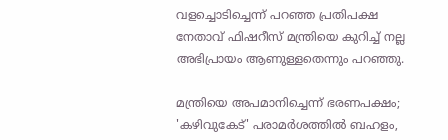വളച്ചൊടിച്ചെന്ന് പറഞ്ഞ പ്രതിപക്ഷ നേതാവ് ഫിഷറീസ് മന്ത്രിയെ കുറിച്ച് നല്ല അഭിപ്രായം ആണുള്ളതെന്നും പറഞ്ഞു.

മന്ത്രിയെ അപമാനിച്ചെന്ന് ഭരണപക്ഷം; 'കഴിവുകേട്' പരാമർശത്തിൽ ബഹളം,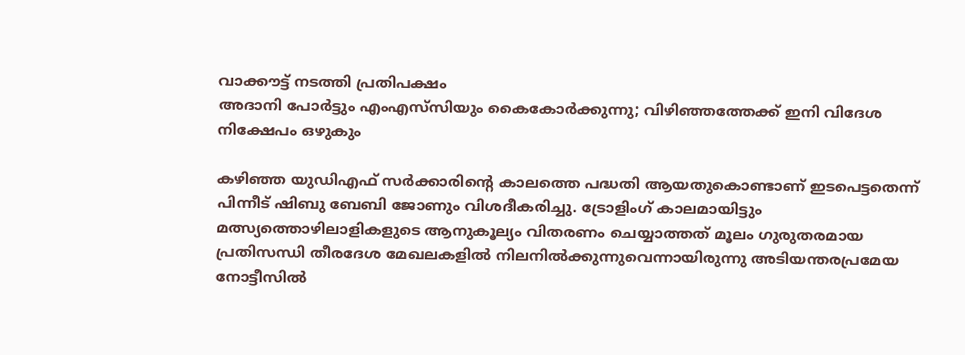വാക്കൗട്ട് നടത്തി പ്രതിപക്ഷം
അദാനി പോർട്ടും എംഎസ്‌സിയും കൈകോർക്കുന്നു; വിഴിഞ്ഞത്തേക്ക് ഇനി വിദേശ നിക്ഷേപം ഒഴുകും

കഴിഞ്ഞ യുഡിഎഫ് സർക്കാരിൻ്റെ കാലത്തെ പദ്ധതി ആയതുകൊണ്ടാണ് ഇടപെട്ടതെന്ന് പിന്നീട് ഷിബു ബേബി ജോണും വിശദീകരിച്ചു. ട്രോളിംഗ് കാലമായിട്ടും മത്സ്യത്തൊഴിലാളികളുടെ ആനുകൂല്യം വിതരണം ചെയ്യാത്തത് മൂലം ഗുരുതരമായ പ്രതിസന്ധി തീരദേശ മേഖലകളിൽ നിലനിൽക്കുന്നുവെന്നായിരുന്നു അടിയന്തരപ്രമേയ നോട്ടീസിൽ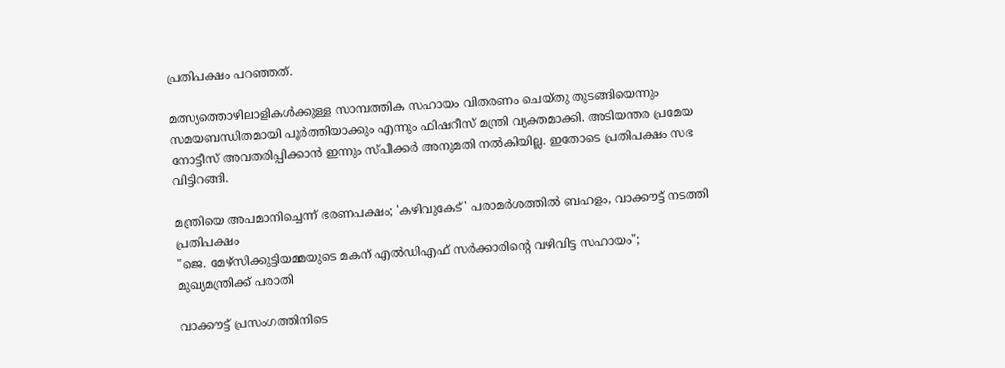പ്രതിപക്ഷം പറഞ്ഞത്.

മത്സ്യത്തൊഴിലാളികൾക്കുള്ള സാമ്പത്തിക സഹായം വിതരണം ചെയ്തു തുടങ്ങിയെന്നും സമയബന്ധിതമായി പൂർത്തിയാക്കും എന്നും ഫിഷറീസ് മന്ത്രി വ്യക്തമാക്കി. അടിയന്തര പ്രമേയ നോട്ടീസ് അവതരിപ്പിക്കാൻ ഇന്നും സ്പീക്കർ അനുമതി നൽകിയില്ല. ഇതോടെ പ്രതിപക്ഷം സഭ വിട്ടിറങ്ങി.

മന്ത്രിയെ അപമാനിച്ചെന്ന് ഭരണപക്ഷം; 'കഴിവുകേട്' പരാമർശത്തിൽ ബഹളം, വാക്കൗട്ട് നടത്തി പ്രതിപക്ഷം
"ജെ. മേഴ്സിക്കുട്ടിയമ്മയുടെ മകന് എൽഡിഎഫ് സർക്കാരിൻ്റെ വഴിവിട്ട സഹായം"; മുഖ്യമന്ത്രിക്ക് പരാതി

വാക്കൗട്ട് പ്രസംഗത്തിനിടെ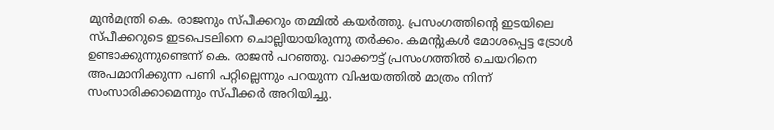മുൻമന്ത്രി കെ. രാജനും സ്പീക്കറും തമ്മിൽ കയർത്തു. പ്രസംഗത്തിൻ്റെ ഇടയിലെ സ്‌പീക്കറുടെ ഇടപെടലിനെ ചൊല്ലിയായിരുന്നു തർക്കം. കമൻ്റുകൾ മോശപ്പെട്ട ട്രോൾ ഉണ്ടാക്കുന്നുണ്ടെന്ന് കെ. രാജൻ പറഞ്ഞു. വാക്കൗട്ട് പ്രസംഗത്തിൽ ചെയറിനെ അപമാനിക്കുന്ന പണി പറ്റില്ലെന്നും പറയുന്ന വിഷയത്തിൽ മാത്രം നിന്ന് സംസാരിക്കാമെന്നും സ്പീക്കർ അറിയിച്ചു.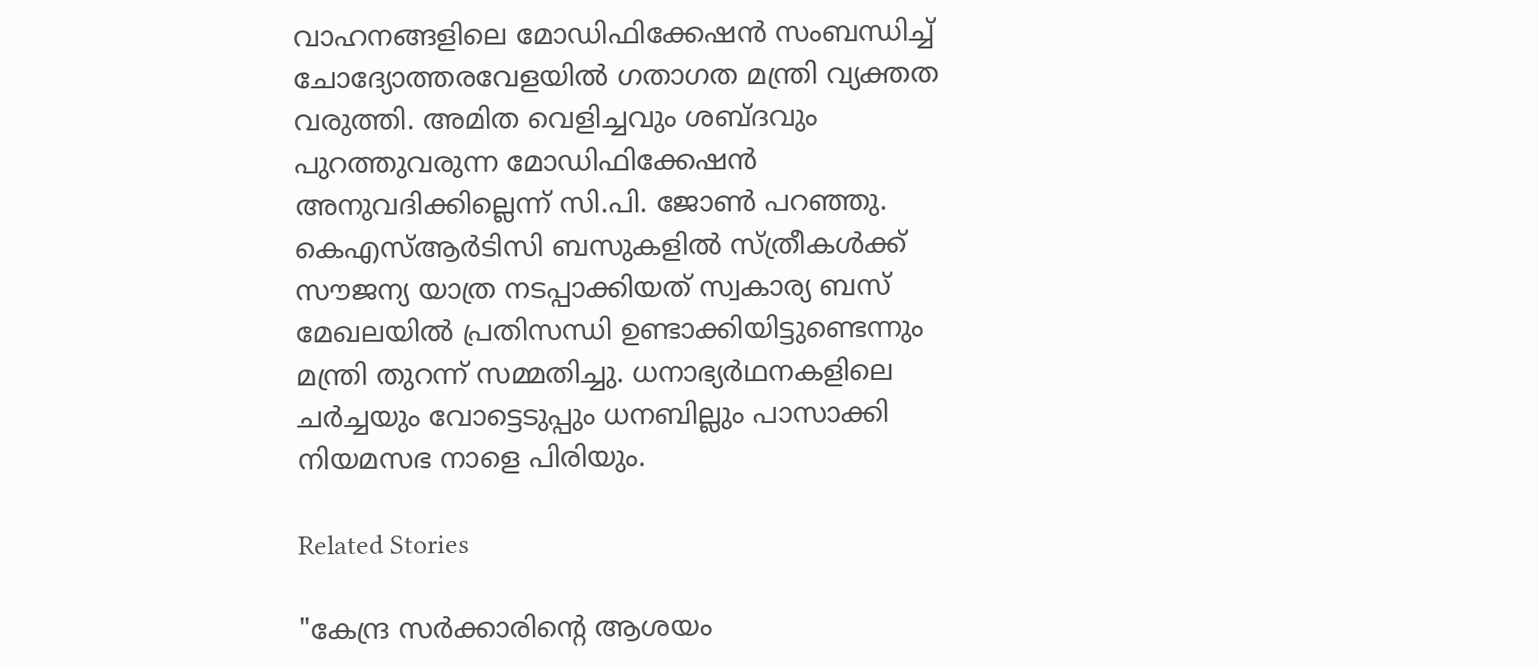വാഹനങ്ങളിലെ മോഡിഫിക്കേഷൻ സംബന്ധിച്ച് ചോദ്യോത്തരവേളയിൽ ഗതാഗത മന്ത്രി വ്യക്തത വരുത്തി. അമിത വെളിച്ചവും ശബ്ദവും പുറത്തുവരുന്ന മോഡിഫിക്കേഷൻ അനുവദിക്കില്ലെന്ന് സി.പി. ജോൺ പറഞ്ഞു. കെഎസ്ആർടിസി ബസുകളിൽ സ്ത്രീകൾക്ക് സൗജന്യ യാത്ര നടപ്പാക്കിയത് സ്വകാര്യ ബസ് മേഖലയിൽ പ്രതിസന്ധി ഉണ്ടാക്കിയിട്ടുണ്ടെന്നും മന്ത്രി തുറന്ന് സമ്മതിച്ചു. ധനാഭ്യർഥനകളിലെ ചർച്ചയും വോട്ടെടുപ്പും ധനബില്ലും പാസാക്കി നിയമസഭ നാളെ പിരിയും.

Related Stories

"കേന്ദ്ര സർക്കാരിൻ്റെ ആശയം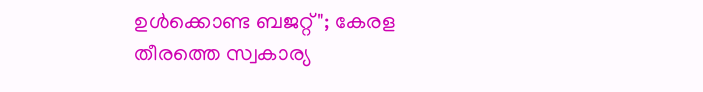ഉൾക്കൊണ്ട ബജറ്റ്"; കേരള തീരത്തെ സ്വകാര്യ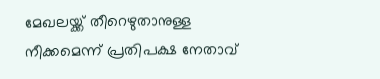മേഖലയ്ക്ക് തീറെഴുതാനുള്ള നീക്കമെന്ന് പ്രതിപക്ഷ നേതാവ്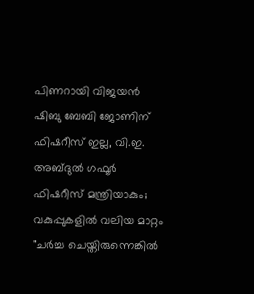പിണറായി വിജയൻ
ഷിബു ബേബി ജോണിന് ഫിഷറീസ് ഇല്ല, വി.ഇ. അബ്ദുല്‍ ഗഫൂര്‍ ഫിഷറീസ് മന്ത്രിയാകും; വകുപ്പുകളിൽ വലിയ മാറ്റം
"ചർച്ച ചെയ്തിരുന്നെങ്കിൽ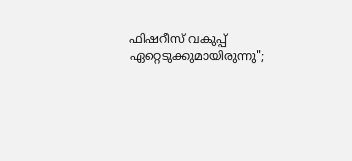ഫിഷറീസ് വകുപ്പ് ഏറ്റെടുക്കുമായിരുന്നു";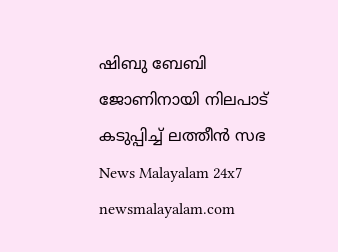ഷിബു ബേബി ജോണിനായി നിലപാട് കടുപ്പിച്ച് ലത്തീൻ സഭ
News Malayalam 24x7
newsmalayalam.com